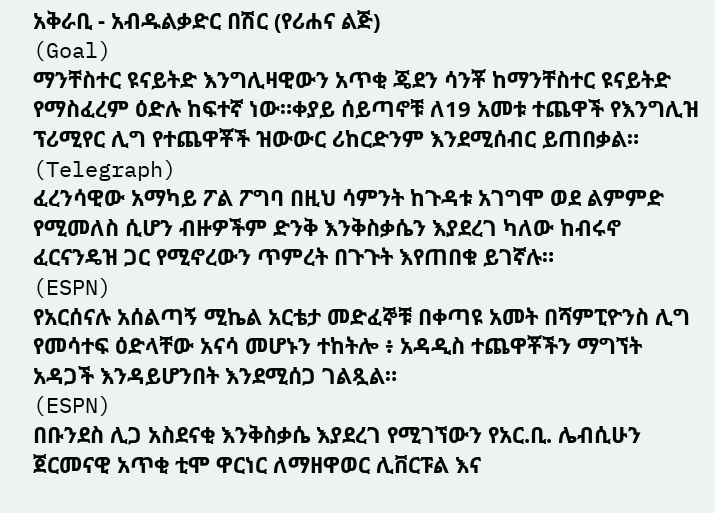አቅራቢ - አብዱልቃድር በሽር (የሪሐና ልጅ)
(Goal)
ማንቸስተር ዩናይትድ እንግሊዛዊውን አጥቂ ጄደን ሳንቾ ከማንቸስተር ዩናይትድ የማስፈረም ዕድሉ ከፍተኛ ነው።ቀያይ ሰይጣኖቹ ለ19 አመቱ ተጨዋች የእንግሊዝ ፕሪሚየር ሊግ የተጨዋቾች ዝውውር ሪከርድንም እንደሚሰብር ይጠበቃል።
(Telegraph)
ፈረንሳዊው አማካይ ፖል ፖግባ በዚህ ሳምንት ከጉዳቱ አገግሞ ወደ ልምምድ የሚመለስ ሲሆን ብዙዎችም ድንቅ እንቅስቃሴን እያደረገ ካለው ከብሩኖ ፈርናንዴዝ ጋር የሚኖረውን ጥምረት በጉጉት እየጠበቁ ይገኛሉ።
(ESPN)
የአርሰናሉ አሰልጣኝ ሚኬል አርቴታ መድፈኞቹ በቀጣዩ አመት በሻምፒዮንስ ሊግ የመሳተፍ ዕድላቸው አናሳ መሆኑን ተከትሎ ፥ አዳዲስ ተጨዋቾችን ማግኘት አዳጋች እንዳይሆንበት እንደሚሰጋ ገልጿል።
(ESPN)
በቡንደስ ሊጋ አስደናቂ እንቅስቃሴ እያደረገ የሚገኘውን የአር.ቢ. ሌብሲሁን ጀርመናዊ አጥቂ ቲሞ ዋርነር ለማዘዋወር ሊቨርፑል እና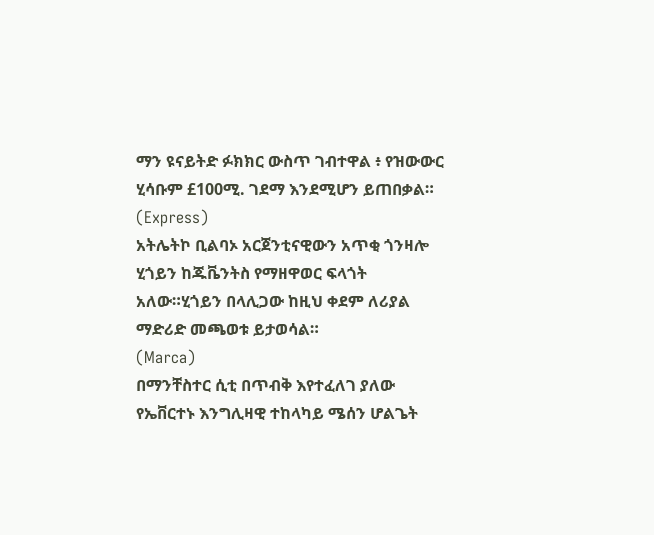ማን ዩናይትድ ፉክክር ውስጥ ገብተዋል ፥ የዝውውር ሂሳቡም £100ሚ. ገደማ እንደሚሆን ይጠበቃል።
(Express)
አትሌትኮ ቢልባኦ አርጀንቲናዊውን አጥቂ ጎንዛሎ ሂጎይን ከጁቬንትስ የማዘዋወር ፍላጎት አለው።ሂጎይን በላሊጋው ከዚህ ቀደም ለሪያል ማድሪድ መጫወቱ ይታወሳል።
(Marca)
በማንቸስተር ሲቲ በጥብቅ እየተፈለገ ያለው የኤቨርተኑ እንግሊዛዊ ተከላካይ ሜሰን ሆልጌት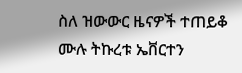ስለ ዝውውር ዜናዎች ተጠይቆ ሙሉ ትኩረቱ ኤቨርተን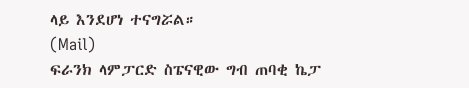ላይ እንደሆነ ተናግሯል።
(Mail)
ፍራንክ ላምፓርድ ስፔናዊው ግብ ጠባቂ ኬፓ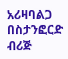አሪዛባልጋ በስታንፎርድ ብሪጅ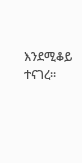እንደሚቆይ ተናገረ።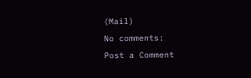(Mail)
No comments:
Post a Comment